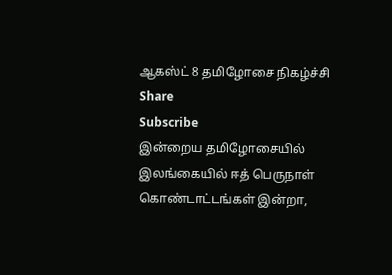ஆகஸ்ட் 8 தமிழோசை நிகழ்ச்சி
Share
Subscribe
இன்றைய தமிழோசையில் இலங்கையில் ஈத் பெருநாள் கொண்டாட்டங்கள் இன்றா,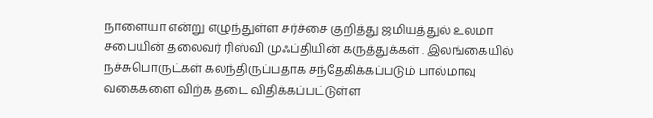நாளையா என்று எழுந்துள்ள சர்ச்சை குறித்து ஜமியத்துல் உலமா சபையின் தலைவர் ரிஸ்வி முஃப்தியின் கருத்துக்கள் . இலங்கையில் நச்சுபொருட்கள் கலந்திருப்பதாக சந்தேகிக்கப்படும் பால்மாவு வகைகளை விற்க தடை விதிக்கப்பட்டுள்ள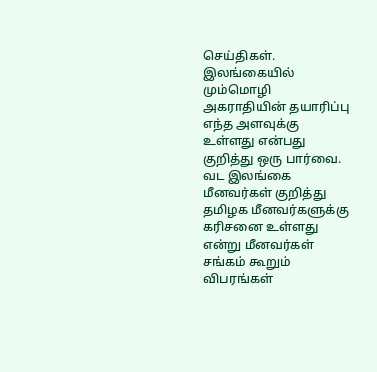செய்திகள். இலங்கையில் மும்மொழி அகராதியின் தயாரிப்பு எந்த அளவுக்கு உள்ளது என்பது குறித்து ஒரு பார்வை. வட இலங்கை மீனவர்கள் குறித்து தமிழக மீனவர்களுக்கு கரிசனை உள்ளது என்று மீனவர்கள் சங்கம் கூறும் விபரங்கள்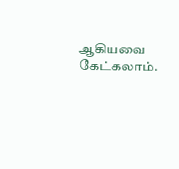ஆகியவை கேட்கலாம்.